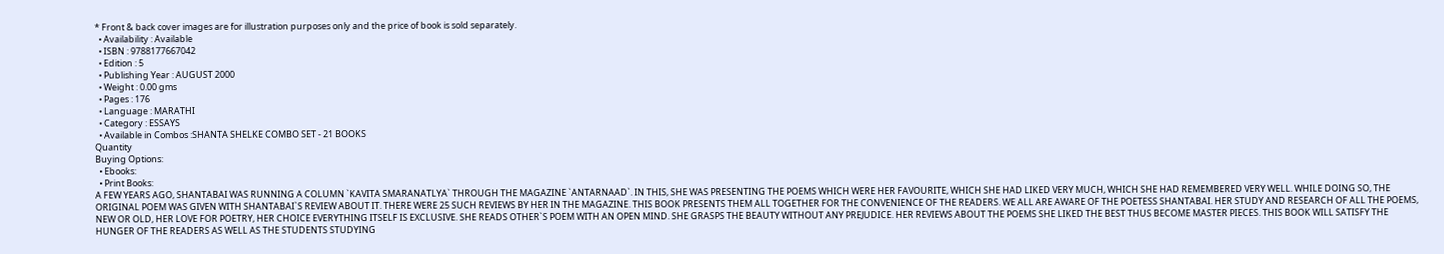* Front & back cover images are for illustration purposes only and the price of book is sold separately.
  • Availability : Available
  • ISBN : 9788177667042
  • Edition : 5
  • Publishing Year : AUGUST 2000
  • Weight : 0.00 gms
  • Pages : 176
  • Language : MARATHI
  • Category : ESSAYS
  • Available in Combos :SHANTA SHELKE COMBO SET - 21 BOOKS
Quantity
Buying Options:
  • Ebooks:
  • Print Books:
A FEW YEARS AGO, SHANTABAI WAS RUNNING A COLUMN `KAVITA SMARANATLYA` THROUGH THE MAGAZINE `ANTARNAAD`. IN THIS, SHE WAS PRESENTING THE POEMS WHICH WERE HER FAVOURITE, WHICH SHE HAD LIKED VERY MUCH, WHICH SHE HAD REMEMBERED VERY WELL. WHILE DOING SO, THE ORIGINAL POEM WAS GIVEN WITH SHANTABAI`S REVIEW ABOUT IT. THERE WERE 25 SUCH REVIEWS BY HER IN THE MAGAZINE. THIS BOOK PRESENTS THEM ALL TOGETHER FOR THE CONVENIENCE OF THE READERS. WE ALL ARE AWARE OF THE POETESS SHANTABAI. HER STUDY AND RESEARCH OF ALL THE POEMS, NEW OR OLD, HER LOVE FOR POETRY, HER CHOICE EVERYTHING ITSELF IS EXCLUSIVE. SHE READS OTHER`S POEM WITH AN OPEN MIND. SHE GRASPS THE BEAUTY WITHOUT ANY PREJUDICE. HER REVIEWS ABOUT THE POEMS SHE LIKED THE BEST THUS BECOME MASTER PIECES. THIS BOOK WILL SATISFY THE HUNGER OF THE READERS AS WELL AS THE STUDENTS STUDYING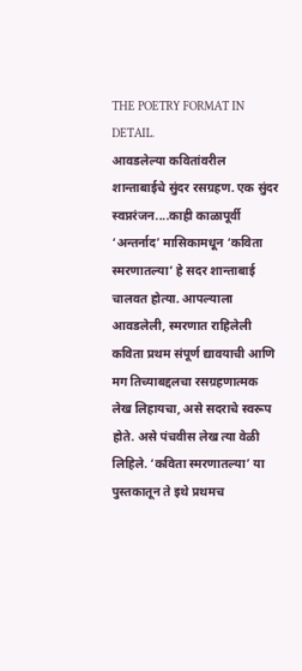THE POETRY FORMAT IN DETAIL.
आवडलेल्या कवितांवरील शान्ताबाईचे सुंदर रसग्रहण. एक सुंदर स्वप्नरंजन....काही काळापूर्वी ‘अन्तर्नाद’ मासिकामधून ‘कविता स्मरणातल्या’ हे सदर शान्ताबाई चालवत होत्या. आपल्याला आवडलेली, स्मरणात राहिलेली कविता प्रथम संपूर्ण द्यावयाची आणि मग तिच्याबद्दलचा रसग्रहणात्मक लेख लिहायचा, असे सदराचे स्वरूप होते. असे पंचवीस लेख त्या वेळी लिहिले. ‘कविता स्मरणातल्या’ या पुस्तकातून ते इथे प्रथमच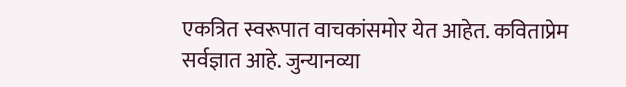एकत्रित स्वरूपात वाचकांसमोर येत आहेत. कविताप्रेम सर्वज्ञात आहे. जुन्यानव्या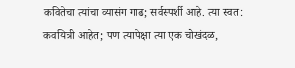कवितेचा त्यांचा व्यासंग गाढ; सर्वस्पर्शी आहे. त्या स्वत: कवयित्री आहेत; पण त्यापेक्षा त्या एक चोखंदळ,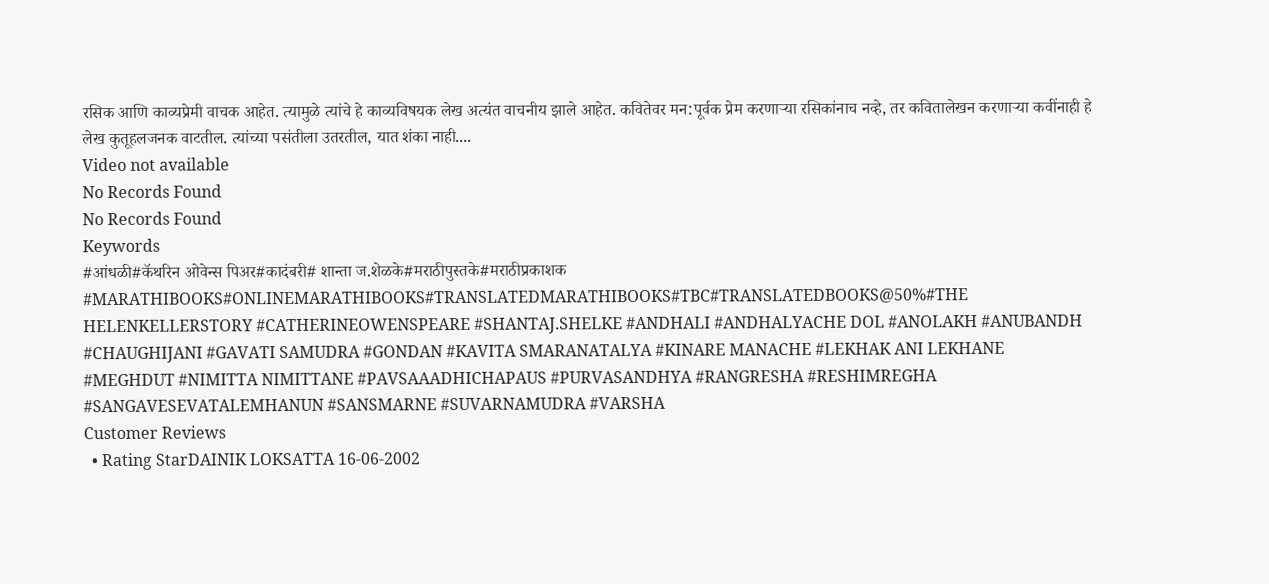रसिक आणि काव्यप्रेमी वाचक आहेत. त्यामुळे त्यांचे हे काव्यविषयक लेख अत्यंत वाचनीय झाले आहेत. कवितेवर मन:पूर्वक प्रेम करणाऱ्या रसिकांनाच नव्हे, तर कवितालेखन करणाऱ्या कवींनाही हे लेख कुतूहलजनक वाटतील. त्यांच्या पसंतीला उतरतील, यात शंका नाही....
Video not available
No Records Found
No Records Found
Keywords
#आंधळी#कॅथरिन ओवेन्स पिअर#कादंबरी# शान्ता ज.शेळके#मराठीपुस्तके#मराठीप्रकाशक #MARATHIBOOKS#ONLINEMARATHIBOOKS#TRANSLATEDMARATHIBOOKS#TBC#TRANSLATEDBOOKS@50%#THE HELENKELLERSTORY #CATHERINEOWENSPEARE #SHANTAJ.SHELKE #ANDHALI #ANDHALYACHE DOL #ANOLAKH #ANUBANDH #CHAUGHIJANI #GAVATI SAMUDRA #GONDAN #KAVITA SMARANATALYA #KINARE MANACHE #LEKHAK ANI LEKHANE #MEGHDUT #NIMITTA NIMITTANE #PAVSAAADHICHAPAUS #PURVASANDHYA #RANGRESHA #RESHIMREGHA #SANGAVESEVATALEMHANUN #SANSMARNE #SUVARNAMUDRA #VARSHA
Customer Reviews
  • Rating StarDAINIK LOKSATTA 16-06-2002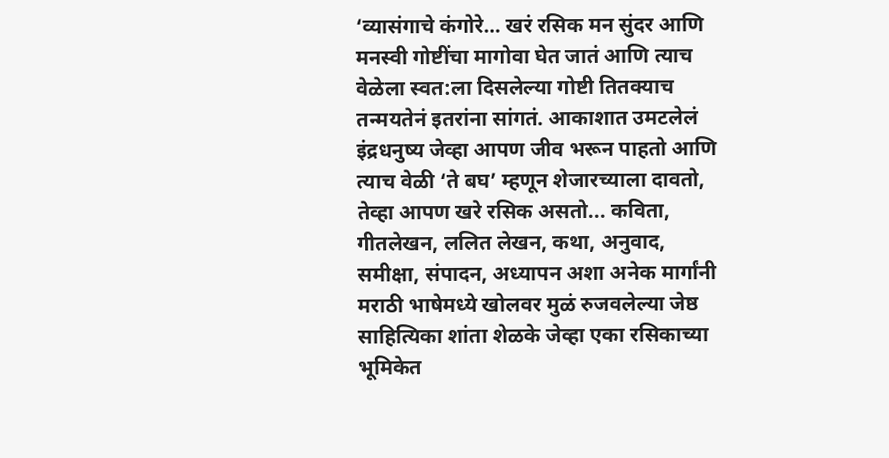‘व्यासंगाचे कंगोरे… खरं रसिक मन सुंदर आणि मनस्वी गोष्टींचा मागोवा घेत जातं आणि त्याच वेळेला स्वत:ला दिसलेल्या गोष्टी तितक्याच तन्मयतेनं इतरांना सांगतं. आकाशात उमटलेलं इंद्रधनुष्य जेव्हा आपण जीव भरून पाहतो आणि त्याच वेळी ‘ते बघ’ म्हणून शेजारच्याला दावतो, तेव्हा आपण खरे रसिक असतो... कविता, गीतलेखन, ललित लेखन, कथा, अनुवाद, समीक्षा, संपादन, अध्यापन अशा अनेक मार्गांनी मराठी भाषेमध्ये खोलवर मुळं रुजवलेल्या जेष्ठ साहित्यिका शांता शेळके जेव्हा एका रसिकाच्या भूमिकेत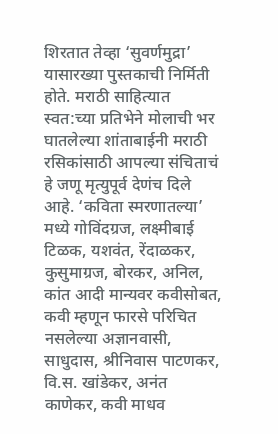शिरतात तेव्हा ‘सुवर्णमुद्रा’ यासारख्या पुस्तकाची निर्मिती होते. मराठी साहित्यात स्वत:च्या प्रतिभेने मोलाची भर घातलेल्या शांताबाईनी मराठी रसिकांसाठी आपल्या संचिताचं हे जणू मृत्युपूर्व देणंच दिले आहे. ‘कविता स्मरणातल्या’ मध्ये गोविंदग्रज, लक्ष्मीबाई टिळक, यशवंत, रेंदाळकर, कुसुमाग्रज, बोरकर, अनिल, कांत आदी मान्यवर कवीसोबत, कवी म्हणून फारसे परिचित नसलेल्या अज्ञानवासी, साधुदास, श्रीनिवास पाटणकर, वि.स. खांडेकर, अनंत काणेकर, कवी माधव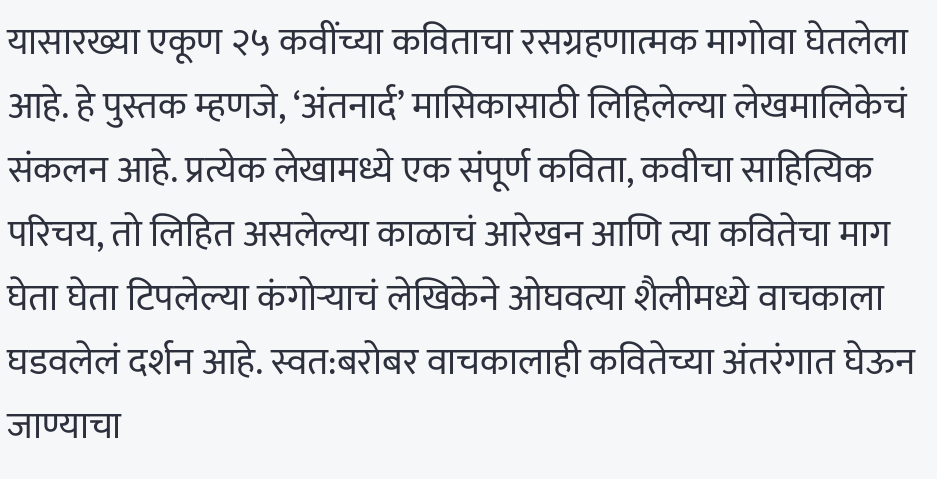यासारख्या एकूण २५ कवींच्या कविताचा रसग्रहणात्मक मागोवा घेतलेला आहे. हे पुस्तक म्हणजे, ‘अंतनार्द’ मासिकासाठी लिहिलेल्या लेखमालिकेचं संकलन आहे. प्रत्येक लेखामध्ये एक संपूर्ण कविता, कवीचा साहित्यिक परिचय, तो लिहित असलेल्या काळाचं आरेखन आणि त्या कवितेचा माग घेता घेता टिपलेल्या कंगोऱ्याचं लेखिकेने ओघवत्या शैलीमध्ये वाचकाला घडवलेलं दर्शन आहे. स्वत:बरोबर वाचकालाही कवितेच्या अंतरंगात घेऊन जाण्याचा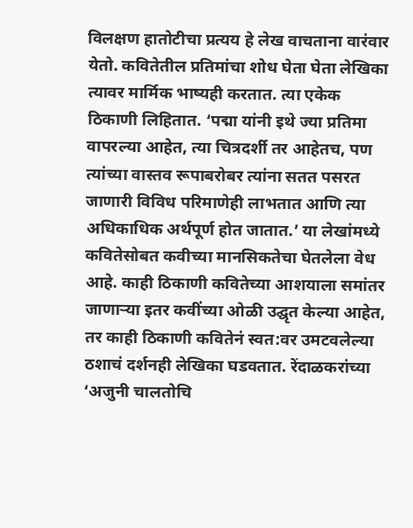विलक्षण हातोटीचा प्रत्यय हे लेख वाचताना वारंवार येतो. कवितेतील प्रतिमांचा शोध घेता घेता लेखिका त्यावर मार्मिक भाष्यही करतात. त्या एकेक ठिकाणी लिहितात. ‘पद्मा यांनी इथे ज्या प्रतिमा वापरल्या आहेत, त्या चित्रदर्शी तर आहेतच, पण त्यांच्या वास्तव रूपाबरोबर त्यांना सतत पसरत जाणारी विविध परिमाणेही लाभतात आणि त्या अधिकाधिक अर्थपूर्ण होत जातात.’ या लेखांमध्ये कवितेसोबत कवीच्या मानसिकतेचा घेतलेला वेध आहे. काही ठिकाणी कवितेच्या आशयाला समांतर जाणाऱ्या इतर कवींच्या ओळी उद्घृत केल्या आहेत, तर काही ठिकाणी कवितेनं स्वत:वर उमटवलेल्या ठशाचं दर्शनही लेखिका घडवतात. रेंदाळकरांच्या ‘अजुनी चालतोचि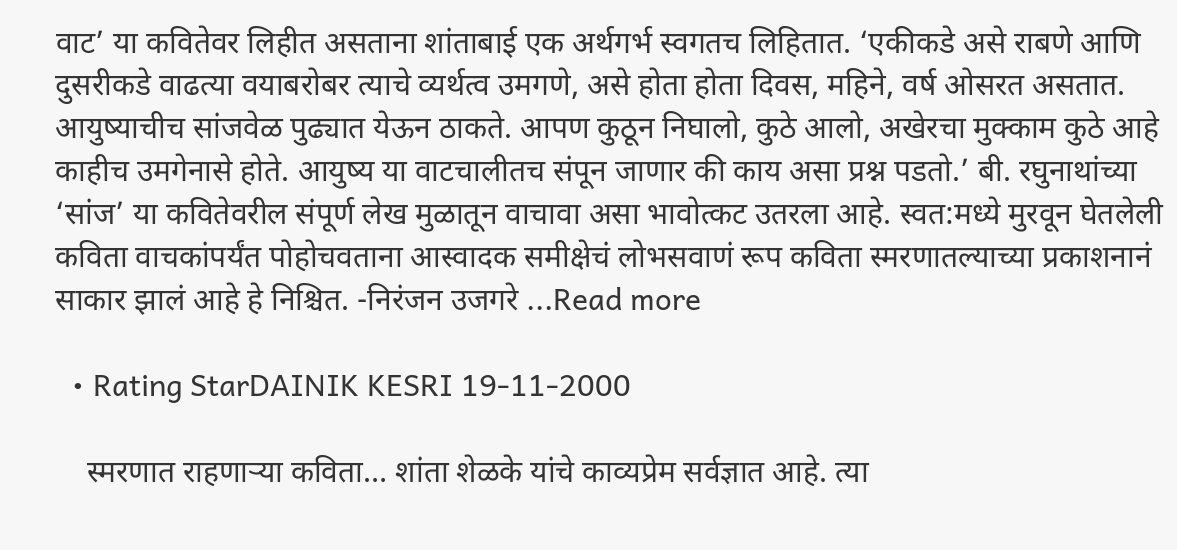वाट’ या कवितेवर लिहीत असताना शांताबाई एक अर्थगर्भ स्वगतच लिहितात. ‘एकीकडे असे राबणे आणि दुसरीकडे वाढत्या वयाबरोबर त्याचे व्यर्थत्व उमगणे, असे होता होता दिवस, महिने, वर्ष ओसरत असतात. आयुष्याचीच सांजवेळ पुढ्यात येऊन ठाकते. आपण कुठून निघालो, कुठे आलो, अखेरचा मुक्काम कुठे आहे काहीच उमगेनासे होते. आयुष्य या वाटचालीतच संपून जाणार की काय असा प्रश्न पडतो.’ बी. रघुनाथांच्या ‘सांज’ या कवितेवरील संपूर्ण लेख मुळातून वाचावा असा भावोत्कट उतरला आहे. स्वत:मध्ये मुरवून घेतलेली कविता वाचकांपर्यंत पोहोचवताना आस्वादक समीक्षेचं लोभसवाणं रूप कविता स्मरणातल्याच्या प्रकाशनानं साकार झालं आहे हे निश्चित. -निरंजन उजगरे ...Read more

  • Rating StarDAINIK KESRI 19-11-2000

    स्मरणात राहणाऱ्या कविता… शांता शेळके यांचे काव्यप्रेम सर्वज्ञात आहे. त्या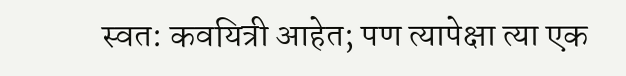स्वत: कवयित्री आहेत; पण त्यापेक्षा त्या एक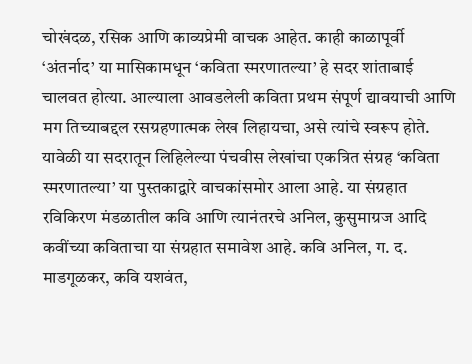चोखंदळ, रसिक आणि काव्यप्रेमी वाचक आहेत. काही काळापूर्वी ‘अंतर्नाद’ या मासिकामधून ‘कविता स्मरणातल्या’ हे सदर शांताबाई चालवत होत्या. आल्याला आवडलेली कविता प्रथम संपूर्ण द्यावयाची आणि मग तिच्याबद्दल रसग्रहणात्मक लेख लिहायचा, असे त्यांचे स्वरूप होते. यावेळी या सदरातून लिहिलेल्या पंचवीस लेखांचा एकत्रित संग्रह ‘कविता स्मरणातल्या’ या पुस्तकाद्वारे वाचकांसमोर आला आहे. या संग्रहात रविकिरण मंडळातील कवि आणि त्यानंतरचे अनिल, कुसुमाग्रज आदि कवींच्या कविताचा या संग्रहात समावेश आहे. कवि अनिल, ग. द. माडगूळकर, कवि यशवंत,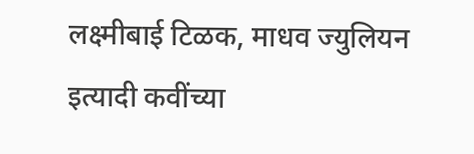लक्ष्मीबाई टिळक, माधव ज्युलियन इत्यादी कवींच्या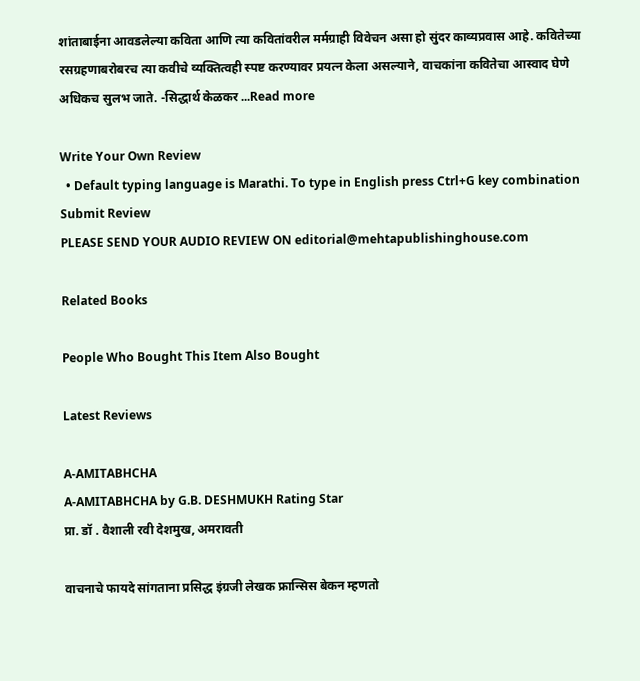शांताबाईना आवडलेल्या कविता आणि त्या कवितांवरील मर्मग्राही विवेचन असा हो सुंदर काव्यप्रवास आहे. कवितेच्या रसग्रहणाबरोबरच त्या कवीचे व्यक्तित्वही स्पष्ट करण्यावर प्रयत्न केला असल्याने, वाचकांना कवितेचा आस्वाद घेणे अधिकच सुलभ जाते. -सिद्धार्थ केळकर ...Read more

Write Your Own Review
  • Default typing language is Marathi. To type in English press Ctrl+G key combination
Submit Review
PLEASE SEND YOUR AUDIO REVIEW ON editorial@mehtapublishinghouse.com

Related Books

People Who Bought This Item Also Bought

Latest Reviews

A-AMITABHCHA
A-AMITABHCHA by G.B. DESHMUKH Rating Star
प्रा. डॉ . वैशाली रवी देशमुख, अमरावती

वाचनाचे फायदे सांगताना प्रसिद्ध इंग्रजी लेखक फ्रान्सिस बेकन म्हणतो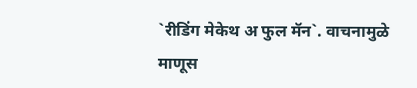`रीडिंग मेकेथ अ फुल मॅन`. वाचनामुळे माणूस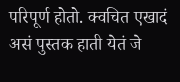परिपूर्ण होतो. क्वचित एखादं असं पुस्तक हाती येतं जे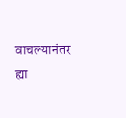वाचल्यानंतर ह्या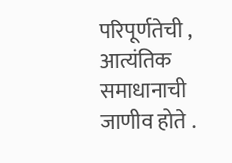परिपूर्णतेची , आत्यंतिक समाधानाची जाणीव होते .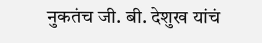नुकतंच जी. बी. देशुख यांचं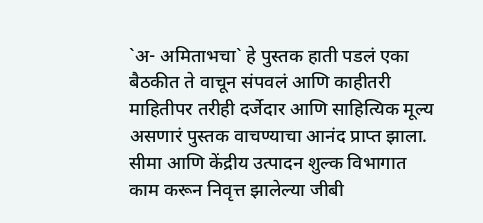`अ- अमिताभचा` हे पुस्तक हाती पडलं एका बैठकीत ते वाचून संपवलं आणि काहीतरी माहितीपर तरीही दर्जेदार आणि साहित्यिक मूल्य असणारं पुस्तक वाचण्याचा आनंद प्राप्त झाला. सीमा आणि केंद्रीय उत्पादन शुल्क विभागात काम करून निवृत्त झालेल्या जीबी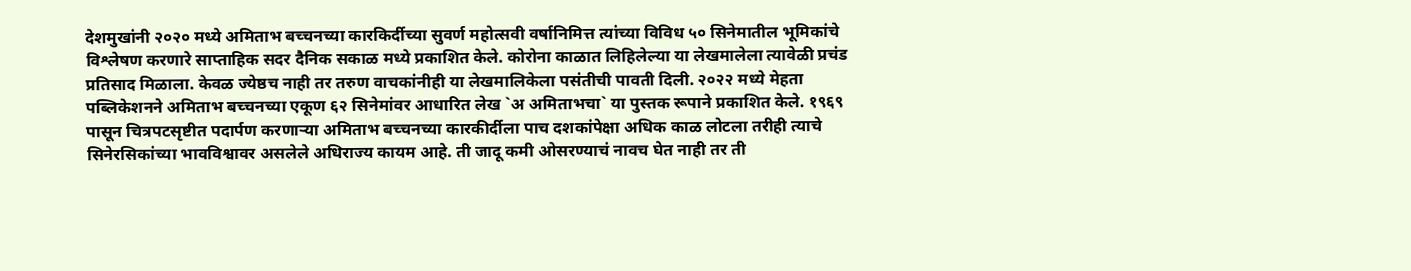देशमुखांनी २०२० मध्ये अमिताभ बच्चनच्या कारकिर्दीच्या सुवर्ण महोत्सवी वर्षानिमित्त त्यांच्या विविध ५० सिनेमातील भूमिकांचे विश्लेषण करणारे साप्ताहिक सदर दैनिक सकाळ मध्ये प्रकाशित केले. कोरोना काळात लिहिलेल्या या लेखमालेला त्यावेळी प्रचंड प्रतिसाद मिळाला. केवळ ज्येष्ठच नाही तर तरुण वाचकांनीही या लेखमालिकेला पसंतीची पावती दिली. २०२२ मध्ये मेहता पब्लिकेशनने अमिताभ बच्चनच्या एकूण ६२ सिनेमांवर आधारित लेख `अ अमिताभचा` या पुस्तक रूपाने प्रकाशित केले. १९६९ पासून चित्रपटसृष्टीत पदार्पण करणाऱ्या अमिताभ बच्चनच्या कारकीर्दीला पाच दशकांपेक्षा अधिक काळ लोटला तरीही त्याचे सिनेरसिकांच्या भावविश्वावर असलेले अधिराज्य कायम आहे. ती जादू कमी ओसरण्याचं नावच घेत नाही तर ती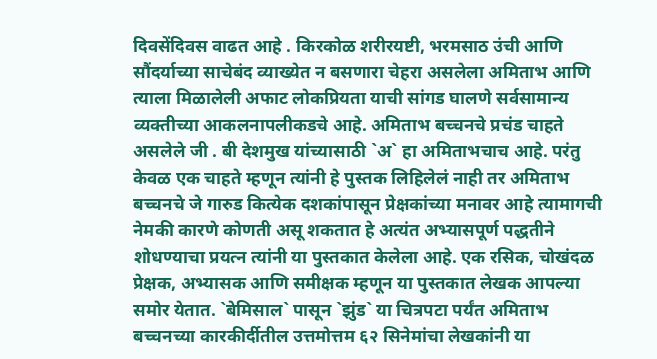दिवसेंदिवस वाढत आहे . किरकोळ शरीरयष्टी, भरमसाठ उंची आणि सौंदर्याच्या साचेबंद व्याख्येत न बसणारा चेहरा असलेला अमिताभ आणि त्याला मिळालेली अफाट लोकप्रियता याची सांगड घालणे सर्वसामान्य व्यक्तीच्या आकलनापलीकडचे आहे. अमिताभ बच्चनचे प्रचंड चाहते असलेले जी . बी देशमुख यांच्यासाठी `अ` हा अमिताभचाच आहे. परंतु केवळ एक चाहते म्हणून त्यांनी हे पुस्तक लिहिलेलं नाही तर अमिताभ बच्चनचे जे गारुड कित्येक दशकांपासून प्रेक्षकांच्या मनावर आहे त्यामागची नेमकी कारणे कोणती असू शकतात हे अत्यंत अभ्यासपूर्ण पद्धतीने शोधण्याचा प्रयत्न त्यांनी या पुस्तकात केलेला आहे. एक रसिक, चोखंदळ प्रेक्षक, अभ्यासक आणि समीक्षक म्हणून या पुस्तकात लेखक आपल्या समोर येतात. `बेमिसाल` पासून `झुंड` या चित्रपटा पर्यंत अमिताभ बच्चनच्या कारकीर्दीतील उत्तमोत्तम ६२ सिनेमांचा लेखकांनी या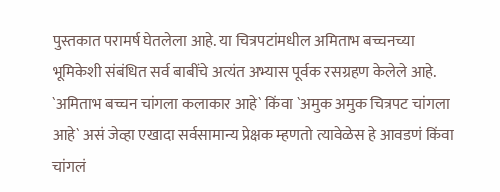पुस्तकात परामर्ष घेतलेला आहे. या चित्रपटांमधील अमिताभ बच्चनच्या भूमिकेशी संबंधित सर्व बाबींचे अत्यंत अभ्यास पूर्वक रसग्रहण केलेले आहे. `अमिताभ बच्चन चांगला कलाकार आहे` किंवा `अमुक अमुक चित्रपट चांगला आहे` असं जेव्हा एखादा सर्वसामान्य प्रेक्षक म्हणतो त्यावेळेस हे आवडणं किंवा चांगलं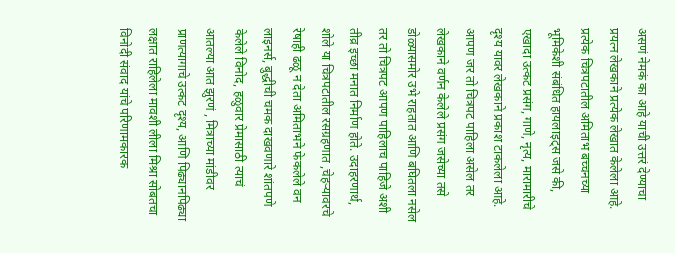असणं नेमकं का आहे याची उत्तरं देण्याचा प्रयत्न लेखकाने प्रत्येक लेखात केलेला आहे. प्रत्येक चित्रपटातील अमिताभ बच्चनच्या भूमिकेशी संबंधित हायलाइट्स जसे की, एखादा उत्कट प्रसंग, गाणे, नृत्य, मारामारीचे दृश्य यावर लेखकाने प्रकाश टाकलेला आहे. आपण जर तो चित्रपट पाहिला असेल तर लेखकाने वर्णन केलेले प्रसंग जसेच्या तसे डोळ्यासमोर उभे राहतात आणि बघितला नसेल तर तो चित्रपट आपण पाहिलाच पाहिजे अशी तीव्र इच्छा मनात निर्माण होते. उदाहरणार्थ, शोले या चित्रपटातील रसग्रहणात ,चेहऱ्यावरचे रेषाही ढळू न देता अमिताभने फेकलेले वन लाइनर्स, बुद्धीची चमक दाखवणारे शांतपणे केलेले विनोद, हळुवार प्रेमासाठी त्याचं आतल्या आत झुरणं , मित्राच्या मांडीवर प्राणत्यागाचे उत्कट दृश्य, आणि पिढ्यानपिढ्या लक्षात राहिलेला मावशी लीला मिश्रा सोबतचा विनोदी संवाद यांचे परिणामकारक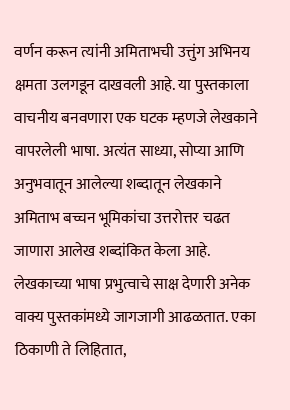वर्णन करून त्यांनी अमिताभची उत्तुंग अभिनय क्षमता उलगडून दाखवली आहे. या पुस्तकाला वाचनीय बनवणारा एक घटक म्हणजे लेखकाने वापरलेली भाषा. अत्यंत साध्या, सोप्या आणि अनुभवातून आलेल्या शब्दातून लेखकाने अमिताभ बच्चन भूमिकांचा उत्तरोत्तर चढत जाणारा आलेख शब्दांकित केला आहे. लेखकाच्या भाषा प्रभुत्वाचे साक्ष देणारी अनेक वाक्य पुस्तकांमध्ये जागजागी आढळतात. एका ठिकाणी ते लिहितात,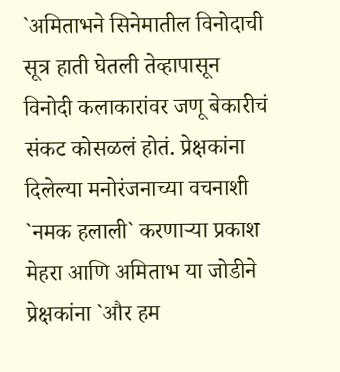`अमिताभने सिनेमातील विनोदाची सूत्र हाती घेतली तेव्हापासून विनोदी कलाकारांवर जणू बेकारीचं संकट कोसळलं होतं. प्रेक्षकांना दिलेल्या मनोरंजनाच्या वचनाशी `नमक हलाली` करणाऱ्या प्रकाश मेहरा आणि अमिताभ या जोडीने प्रेक्षकांना `और हम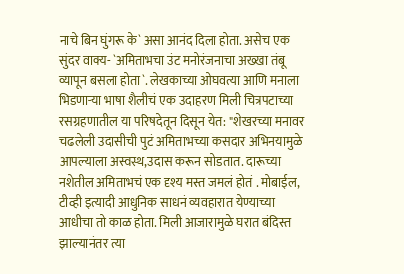नाचे बिन घुंगरू के` असा आनंद दिला होता. असेच एक सुंदर वाक्य- `अमिताभचा उंट मनोरंजनाचा अख्खा तंबू व्यापून बसला होता`. लेखकाच्या ओघवत्या आणि मनाला भिडणाऱ्या भाषा शैलीचं एक उदाहरण मिली चित्रपटाच्या रसग्रहणातील या परिषदेतून दिसून येत: "शेखरच्या मनावर चढलेली उदासीची पुटं अमिताभच्या कसदार अभिनयामुळे आपल्याला अस्वस्थ,उदास करून सोडतात. दारूच्या नशेतील अमिताभचं एक दृश्य मस्त जमलं होतं . मोबाईल, टीव्ही इत्यादी आधुनिक साधनं व्यवहारात येण्याच्या आधीचा तो काळ होता. मिली आजारामुळे घरात बंदिस्त झाल्यानंतर त्या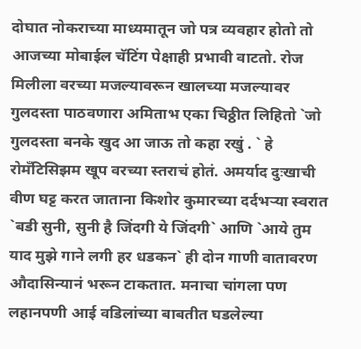दोघात नोकराच्या माध्यमातून जो पत्र व्यवहार होतो तो आजच्या मोबाईल चॅटिंग पेक्षाही प्रभावी वाटतो. रोज मिलीला वरच्या मजल्यावरून खालच्या मजल्यावर गुलदस्ता पाठवणारा अमिताभ एका चिठ्ठीत लिहितो `जो गुलदस्ता बनके खुद आ जाऊ तो कहा रखुं . ` हे रोमँटिसिझम खूप वरच्या स्तराचं होतं. अमर्याद दुःखाची वीण घट्ट करत जाताना किशोर कुमारच्या दर्दभऱ्या स्वरात `बडी सुनी, सुनी है जिंदगी ये जिंदगी` आणि `आये तुम याद मुझे गाने लगी हर धडकन` ही दोन गाणी वातावरण औदासिन्यानं भरून टाकतात. मनाचा चांगला पण लहानपणी आई वडिलांच्या बाबतीत घडलेल्या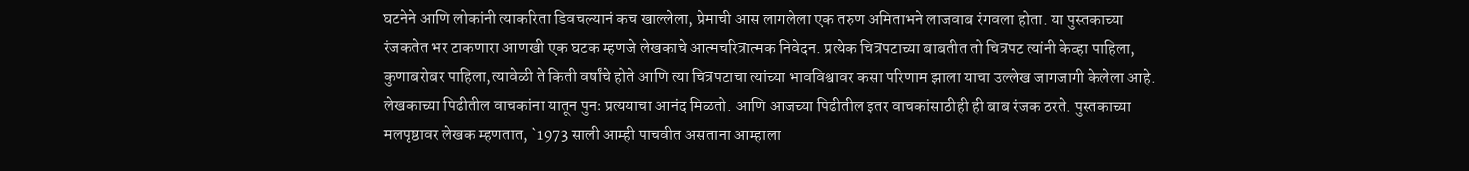घटनेने आणि लोकांनी त्याकरिता डिवचल्यानं कच खाल्लेला, प्रेमाची आस लागलेला एक तरुण अमिताभने लाजवाब रंगवला होता. या पुस्तकाच्या रंजकतेत भर टाकणारा आणखी एक घटक म्हणजे लेखकाचे आत्मचरित्रात्मक निवेदन. प्रत्येक चित्रपटाच्या बाबतीत तो चित्रपट त्यांनी केव्हा पाहिला, कुणाबरोबर पाहिला,त्यावेळी ते किती वर्षांचे होते आणि त्या चित्रपटाचा त्यांच्या भावविश्वावर कसा परिणाम झाला याचा उल्लेख जागजागी केलेला आहे. लेखकाच्या पिढीतील वाचकांना यातून पुनः प्रत्ययाचा आनंद मिळतो. आणि आजच्या पिढीतील इतर वाचकांसाठीही ही बाब रंजक ठरते. पुस्तकाच्या मलपृष्ठावर लेखक म्हणतात, `1973 साली आम्ही पाचवीत असताना आम्हाला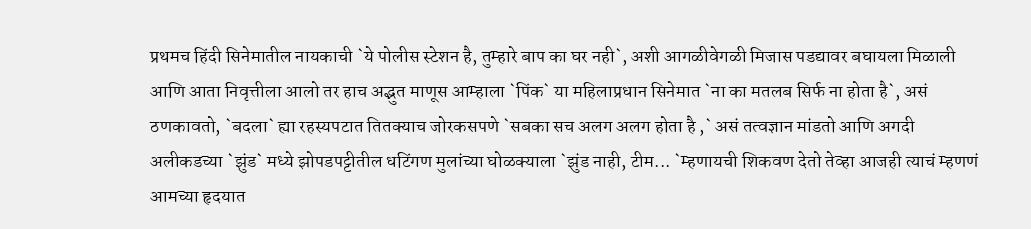प्रथमच हिंदी सिनेमातील नायकाची `ये पोलीस स्टेशन है, तुम्हारे बाप का घर नही`, अशी आगळीवेगळी मिजास पडद्यावर बघायला मिळाली आणि आता निवृत्तीला आलो तर हाच अद्भुत माणूस आम्हाला `पिंक` या महिलाप्रधान सिनेमात `ना का मतलब सिर्फ ना होता है`, असं ठणकावतो, `बदला` ह्या रहस्यपटात तितक्याच जोरकसपणे `सबका सच अलग अलग होता है ,` असं तत्वज्ञान मांडतो आणि अगदी अलीकडच्या `झुंड` मध्ये झोपडपट्टीतील धटिंगण मुलांच्या घोळक्याला `झुंड नाही, टीम... `म्हणायची शिकवण देतो तेव्हा आजही त्याचं म्हणणं आमच्या हृदयात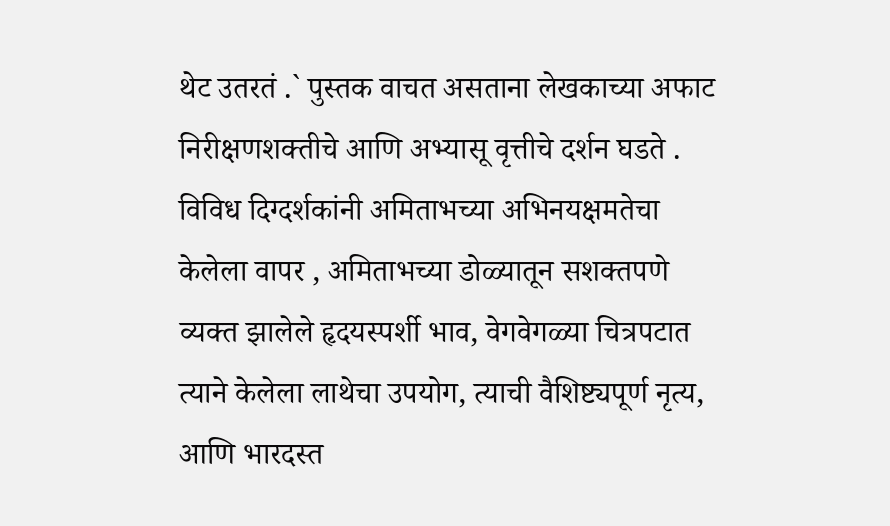थेट उतरतं .` पुस्तक वाचत असताना लेखकाच्या अफाट निरीक्षणशक्तीचे आणि अभ्यासू वृत्तीचे दर्शन घडते . विविध दिग्दर्शकांनी अमिताभच्या अभिनयक्षमतेचा केलेला वापर , अमिताभच्या डोळ्यातून सशक्तपणे व्यक्त झालेले हृदयस्पर्शी भाव, वेगवेगळ्या चित्रपटात त्याने केलेला लाथेचा उपयोग, त्याची वैशिष्ट्यपूर्ण नृत्य, आणि भारदस्त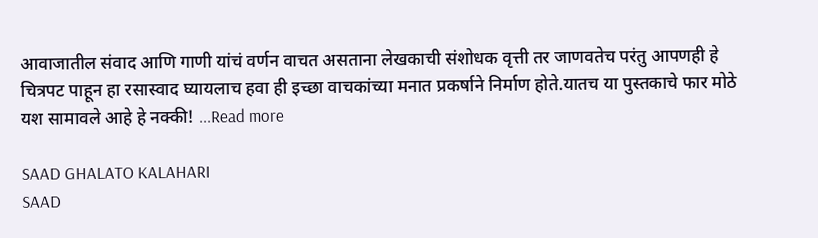आवाजातील संवाद आणि गाणी यांचं वर्णन वाचत असताना लेखकाची संशोधक वृत्ती तर जाणवतेच परंतु आपणही हे चित्रपट पाहून हा रसास्वाद घ्यायलाच हवा ही इच्छा वाचकांच्या मनात प्रकर्षाने निर्माण होते.यातच या पुस्तकाचे फार मोठे यश सामावले आहे हे नक्की! ...Read more

SAAD GHALATO KALAHARI
SAAD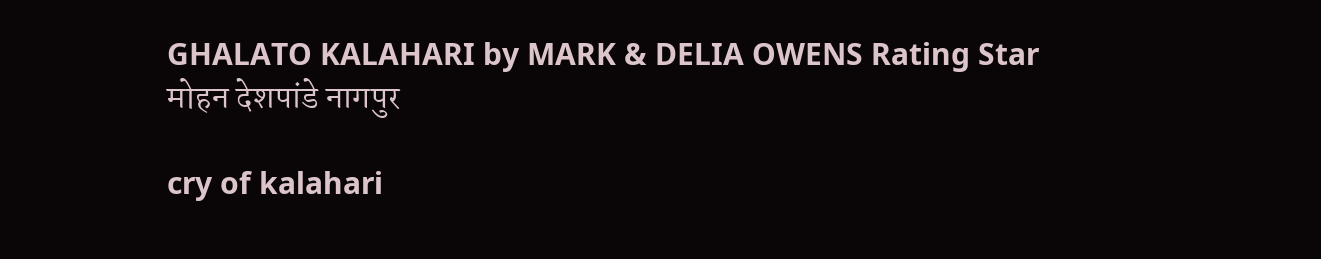GHALATO KALAHARI by MARK & DELIA OWENS Rating Star
मोहन देशपांडे नागपुर

cry of kalahari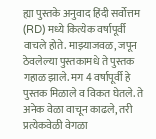ह्या पुस्तके अनुवाद हिंदी सर्वोत्तम (RD) मध्ये कित्येक वर्षापूर्वी वाचले होते. माझ्याजवळ, जपून ठेवलेल्या पुस्तकामधे ते पुस्तक गहाळ झाले. मग 4 वर्षापूर्वी हे पुस्तक मिळाले व विकत घेतले. ते अनेक वेळा वाचून काढले, तरी प्रत्येकवेळी वेगळा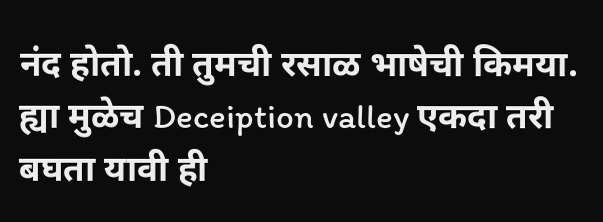नंद होतो. ती तुमची रसाळ भाषेची किमया. ह्या मुळेच Deceiption valley एकदा तरी बघता यावी ही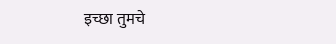इच्छा तुमचे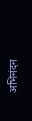अभिनंदन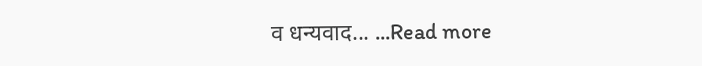व धन्यवाद... ...Read more